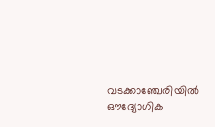വടക്കാഞ്ചേരിയിൽ ഔദ്യോഗിക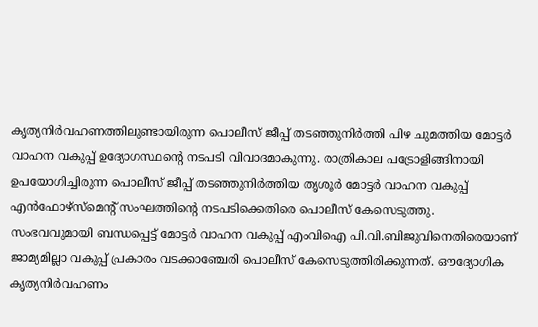കൃത്യനിർവഹണത്തിലുണ്ടായിരുന്ന പൊലീസ് ജീപ്പ് തടഞ്ഞുനിർത്തി പിഴ ചുമത്തിയ മോട്ടർ വാഹന വകുപ്പ് ഉദ്യോഗസ്ഥന്റെ നടപടി വിവാദമാകുന്നു. രാത്രികാല പട്രോളിങ്ങിനായി ഉപയോഗിച്ചിരുന്ന പൊലീസ് ജീപ്പ് തടഞ്ഞുനിർത്തിയ തൃശൂർ മോട്ടർ വാഹന വകുപ്പ് എൻഫോഴ്സ്മെന്റ് സംഘത്തിന്റെ നടപടിക്കെതിരെ പൊലീസ് കേസെടുത്തു.
സംഭവവുമായി ബന്ധപ്പെട്ട് മോട്ടർ വാഹന വകുപ്പ് എംവിഐ പി.വി.ബിജുവിനെതിരെയാണ് ജാമ്യമില്ലാ വകുപ്പ് പ്രകാരം വടക്കാഞ്ചേരി പൊലീസ് കേസെടുത്തിരിക്കുന്നത്. ഔദ്യോഗിക കൃത്യനിർവഹണം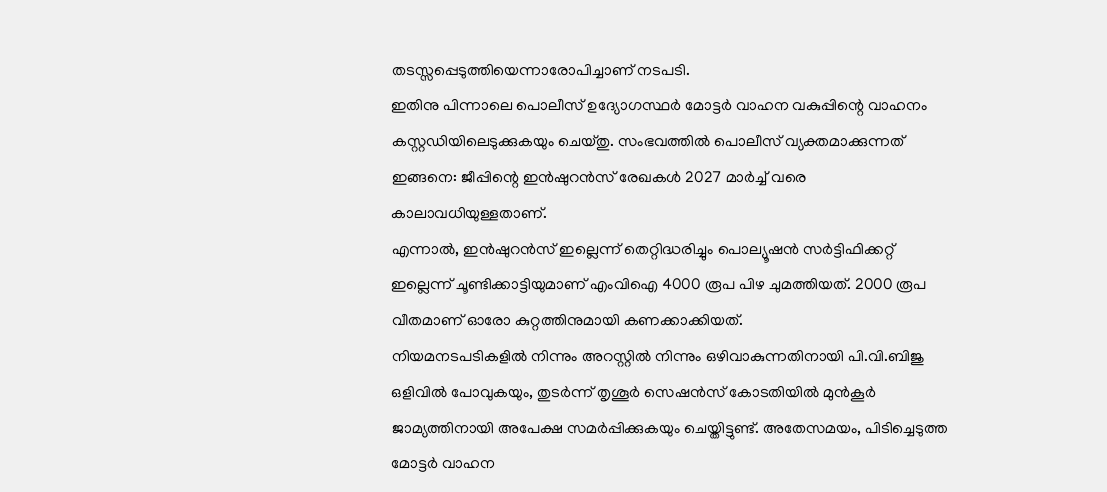തടസ്സപ്പെടുത്തിയെന്നാരോപിച്ചാണ് നടപടി.
ഇതിനു പിന്നാലെ പൊലീസ് ഉദ്യോഗസ്ഥർ മോട്ടർ വാഹന വകുപ്പിന്റെ വാഹനം കസ്റ്റഡിയിലെടുക്കുകയും ചെയ്തു. സംഭവത്തിൽ പൊലീസ് വ്യക്തമാക്കുന്നത് ഇങ്ങനെ: ജീപ്പിന്റെ ഇൻഷുറൻസ് രേഖകൾ 2027 മാർച്ച് വരെ കാലാവധിയുള്ളതാണ്.
എന്നാൽ, ഇൻഷുറൻസ് ഇല്ലെന്ന് തെറ്റിദ്ധരിച്ചും പൊല്യൂഷൻ സർട്ടിഫിക്കറ്റ് ഇല്ലെന്ന് ചൂണ്ടിക്കാട്ടിയുമാണ് എംവിഐ 4000 രൂപ പിഴ ചുമത്തിയത്. 2000 രൂപ വീതമാണ് ഓരോ കുറ്റത്തിനുമായി കണക്കാക്കിയത്.
നിയമനടപടികളിൽ നിന്നും അറസ്റ്റിൽ നിന്നും ഒഴിവാകുന്നതിനായി പി.വി.ബിജു ഒളിവിൽ പോവുകയും, തുടർന്ന് തൃശൂർ സെഷൻസ് കോടതിയിൽ മുൻകൂർ ജാമ്യത്തിനായി അപേക്ഷ സമർപ്പിക്കുകയും ചെയ്തിട്ടുണ്ട്. അതേസമയം, പിടിച്ചെടുത്ത മോട്ടർ വാഹന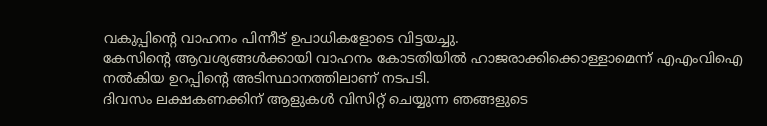വകുപ്പിന്റെ വാഹനം പിന്നീട് ഉപാധികളോടെ വിട്ടയച്ചു.
കേസിന്റെ ആവശ്യങ്ങൾക്കായി വാഹനം കോടതിയിൽ ഹാജരാക്കിക്കൊള്ളാമെന്ന് എഎംവിഐ നൽകിയ ഉറപ്പിന്റെ അടിസ്ഥാനത്തിലാണ് നടപടി.
ദിവസം ലക്ഷകണക്കിന് ആളുകൾ വിസിറ്റ് ചെയ്യുന്ന ഞങ്ങളുടെ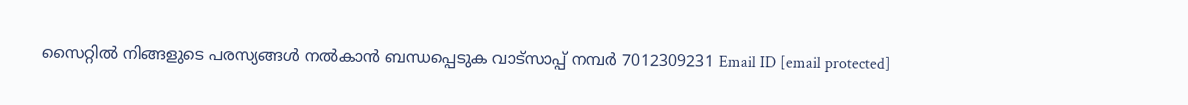സൈറ്റിൽ നിങ്ങളുടെ പരസ്യങ്ങൾ നൽകാൻ ബന്ധപ്പെടുക വാട്സാപ്പ് നമ്പർ 7012309231 Email ID [email protected]